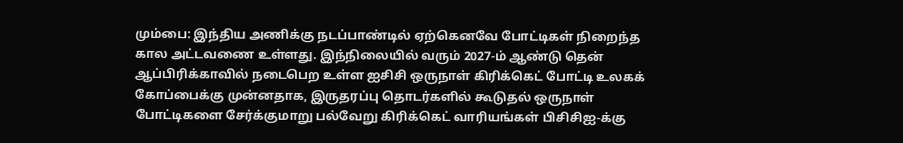மும்பை: இந்திய அணிக்கு நடப்பாண்டில் ஏற்கெனவே போட்டிகள் நிறைந்த கால அட்டவணை உள்ளது. இந்நிலையில் வரும் 2027-ம் ஆண்டு தென் ஆப்பிரிக்காவில் நடைபெற உள்ள ஐசிசி ஒருநாள் கிரிக்கெட் போட்டி உலகக் கோப்பைக்கு முன்னதாக, இருதரப்பு தொடர்களில் கூடுதல் ஒருநாள் போட்டிகளை சேர்க்குமாறு பல்வேறு கிரிக்கெட் வாரியங்கள் பிசிசிஐ-க்கு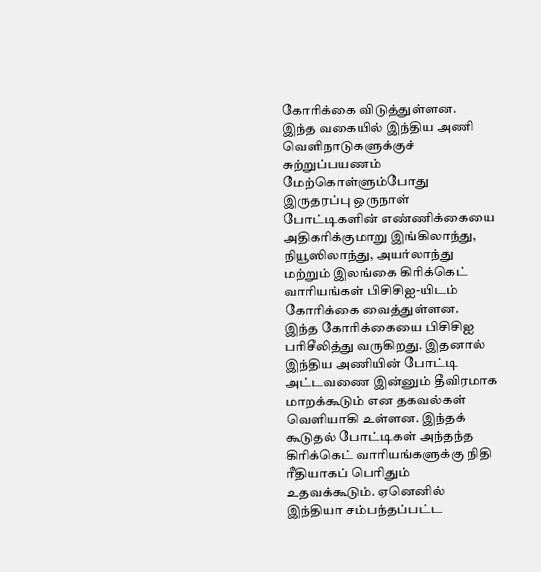கோரிக்கை விடுத்துள்ளன.
இந்த வகையில் இந்திய அணி வெளிநாடுகளுக்குச் சுற்றுப்பயணம் மேற்கொள்ளும்போது இருதரப்பு ஒருநாள் போட்டிகளின் எண்ணிக்கையை அதிகரிக்குமாறு இங்கிலாந்து, நியூஸிலாந்து, அயர்லாந்து மற்றும் இலங்கை கிரிக்கெட் வாரியங்கள் பிசிசிஐ-யிடம் கோரிக்கை வைத்துள்ளன.
இந்த கோரிக்கையை பிசிசிஐ பரிசீலித்து வருகிறது. இதனால் இந்திய அணியின் போட்டி அட்டவணை இன்னும் தீவிரமாக மாறக்கூடும் என தகவல்கள் வெளியாகி உள்ளன. இந்தக் கூடுதல் போட்டிகள் அந்தந்த கிரிக்கெட் வாரியங்களுக்கு நிதி ரீதியாகப் பெரிதும் உதவக்கூடும். ஏனெனில் இந்தியா சம்பந்தப்பட்ட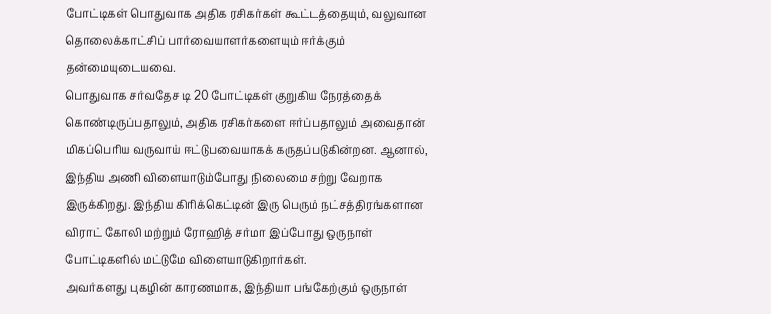போட்டிகள் பொதுவாக அதிக ரசிகர்கள் கூட்டத்தையும், வலுவான தொலைக்காட்சிப் பார்வையாளர்களையும் ஈர்க்கும் தன்மையுடையவை.
பொதுவாக சர்வதேச டி 20 போட்டிகள் குறுகிய நேரத்தைக் கொண்டிருப்பதாலும், அதிக ரசிகர்களை ஈர்ப்பதாலும் அவைதான் மிகப்பெரிய வருவாய் ஈட்டுபவையாகக் கருதப்படுகின்றன. ஆனால், இந்திய அணி விளையாடும்போது நிலைமை சற்று வேறாக இருக்கிறது. இந்திய கிரிக்கெட்டின் இரு பெரும் நட்சத்திரங்களான விராட் கோலி மற்றும் ரோஹித் சர்மா இப்போது ஒருநாள் போட்டிகளில் மட்டுமே விளையாடுகிறார்கள்.
அவர்களது புகழின் காரணமாக, இந்தியா பங்கேற்கும் ஒருநாள்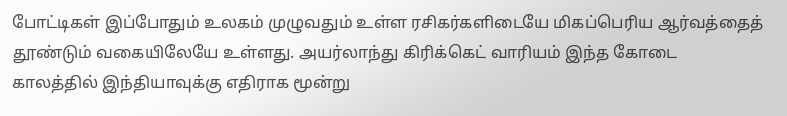போட்டிகள் இப்போதும் உலகம் முழுவதும் உள்ள ரசிகர்களிடையே மிகப்பெரிய ஆர்வத்தைத் தூண்டும் வகையிலேயே உள்ளது. அயர்லாந்து கிரிக்கெட் வாரியம் இந்த கோடை காலத்தில் இந்தியாவுக்கு எதிராக மூன்று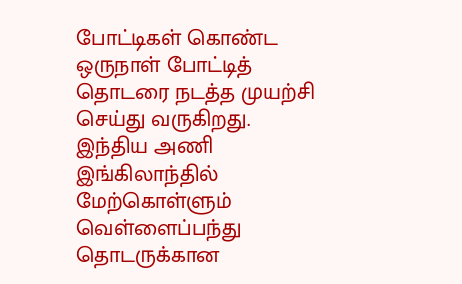போட்டிகள் கொண்ட ஒருநாள் போட்டித் தொடரை நடத்த முயற்சி செய்து வருகிறது.
இந்திய அணி இங்கிலாந்தில் மேற்கொள்ளும் வெள்ளைப்பந்து தொடருக்கான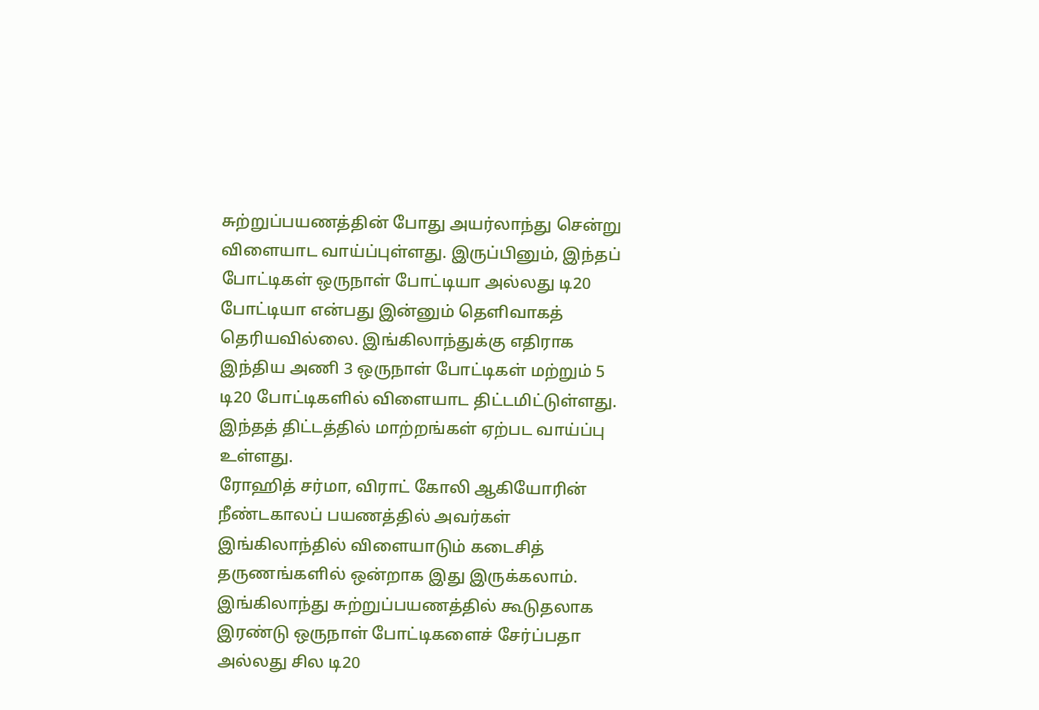சுற்றுப்பயணத்தின் போது அயர்லாந்து சென்று விளையாட வாய்ப்புள்ளது. இருப்பினும், இந்தப் போட்டிகள் ஒருநாள் போட்டியா அல்லது டி20 போட்டியா என்பது இன்னும் தெளிவாகத் தெரியவில்லை. இங்கிலாந்துக்கு எதிராக இந்திய அணி 3 ஒருநாள் போட்டிகள் மற்றும் 5 டி20 போட்டிகளில் விளையாட திட்டமிட்டுள்ளது. இந்தத் திட்டத்தில் மாற்றங்கள் ஏற்பட வாய்ப்பு உள்ளது.
ரோஹித் சர்மா, விராட் கோலி ஆகியோரின் நீண்டகாலப் பயணத்தில் அவர்கள் இங்கிலாந்தில் விளையாடும் கடைசித் தருணங்களில் ஒன்றாக இது இருக்கலாம். இங்கிலாந்து சுற்றுப்பயணத்தில் கூடுதலாக இரண்டு ஒருநாள் போட்டிகளைச் சேர்ப்பதா அல்லது சில டி20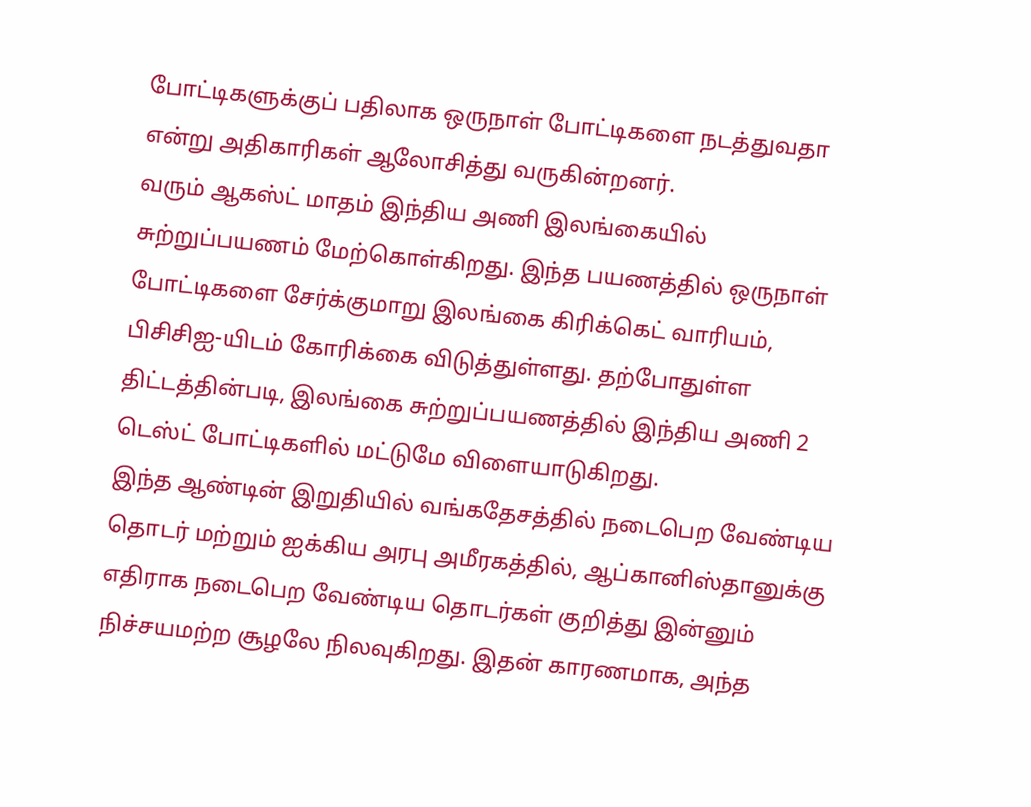போட்டிகளுக்குப் பதிலாக ஒருநாள் போட்டிகளை நடத்துவதா என்று அதிகாரிகள் ஆலோசித்து வருகின்றனர்.
வரும் ஆகஸ்ட் மாதம் இந்திய அணி இலங்கையில் சுற்றுப்பயணம் மேற்கொள்கிறது. இந்த பயணத்தில் ஒருநாள் போட்டிகளை சேர்க்குமாறு இலங்கை கிரிக்கெட் வாரியம், பிசிசிஐ-யிடம் கோரிக்கை விடுத்துள்ளது. தற்போதுள்ள திட்டத்தின்படி, இலங்கை சுற்றுப்பயணத்தில் இந்திய அணி 2 டெஸ்ட் போட்டிகளில் மட்டுமே விளையாடுகிறது.
இந்த ஆண்டின் இறுதியில் வங்கதேசத்தில் நடைபெற வேண்டிய தொடர் மற்றும் ஐக்கிய அரபு அமீரகத்தில், ஆப்கானிஸ்தானுக்கு எதிராக நடைபெற வேண்டிய தொடர்கள் குறித்து இன்னும் நிச்சயமற்ற சூழலே நிலவுகிறது. இதன் காரணமாக, அந்த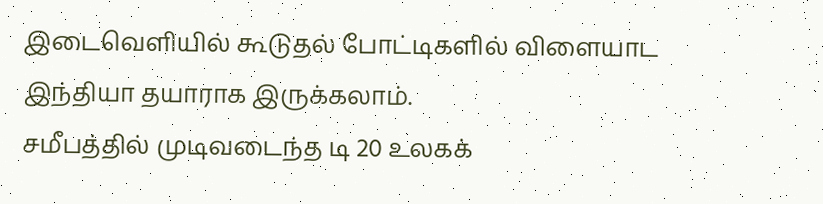இடைவெளியில் கூடுதல் போட்டிகளில் விளையாட இந்தியா தயாராக இருக்கலாம்.
சமீபத்தில் முடிவடைந்த டி 20 உலகக்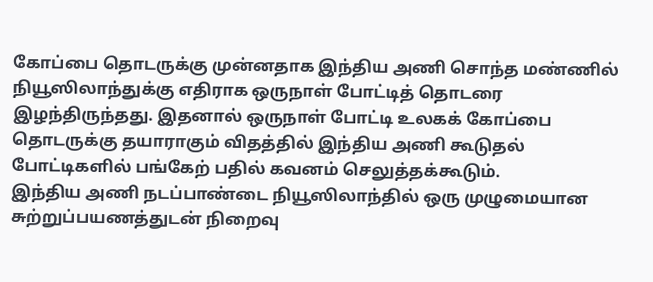கோப்பை தொடருக்கு முன்னதாக இந்திய அணி சொந்த மண்ணில் நியூஸிலாந்துக்கு எதிராக ஒருநாள் போட்டித் தொடரை இழந்திருந்தது. இதனால் ஒருநாள் போட்டி உலகக் கோப்பை தொடருக்கு தயாராகும் விதத்தில் இந்திய அணி கூடுதல் போட்டிகளில் பங்கேற் பதில் கவனம் செலுத்தக்கூடும்.
இந்திய அணி நடப்பாண்டை நியூஸிலாந்தில் ஒரு முழுமையான சுற்றுப்பயணத்துடன் நிறைவு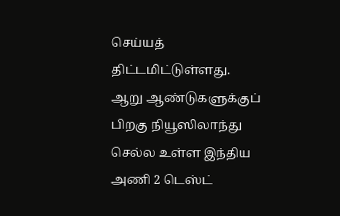செய்யத் திட்டமிட்டுள்ளது. ஆறு ஆண்டுகளுக்குப் பிறகு நியூஸிலாந்து செல்ல உள்ள இந்திய அணி 2 டெஸ்ட்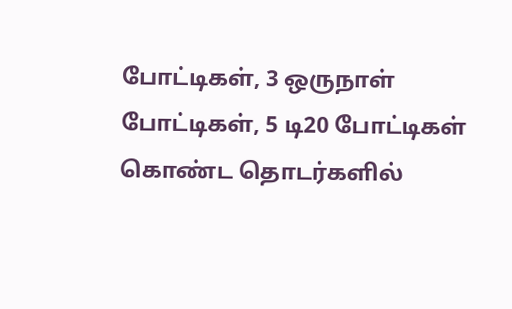போட்டிகள், 3 ஒருநாள் போட்டிகள், 5 டி20 போட்டிகள் கொண்ட தொடர்களில்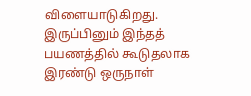விளையாடுகிறது.
இருப்பினும் இந்தத் பயணத்தில் கூடுதலாக இரண்டு ஒருநாள்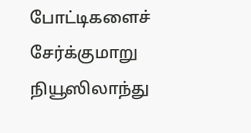போட்டிகளைச் சேர்க்குமாறு நியூஸிலாந்து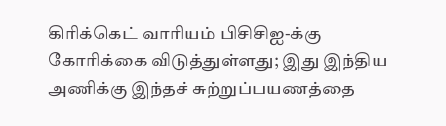கிரிக்கெட் வாரியம் பிசிசிஐ-க்கு கோரிக்கை விடுத்துள்ளது; இது இந்திய அணிக்கு இந்தச் சுற்றுப்பயணத்தை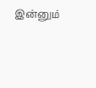இன்னும்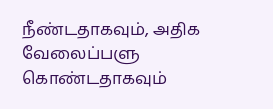நீண்டதாகவும், அதிக வேலைப்பளு கொண்டதாகவும்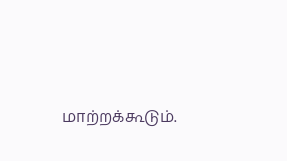மாற்றக்கூடும்.